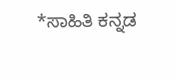*ಸಾಹಿತಿ ಕನ್ನಡ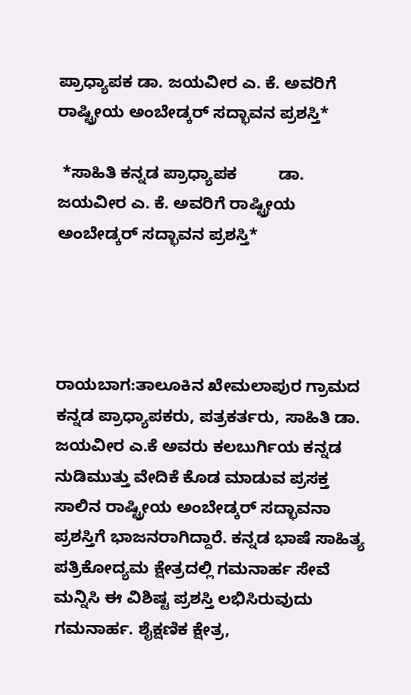ಪ್ರಾಧ್ಯಾಪಕ ಡಾ. ಜಯವೀರ ಎ. ಕೆ. ಅವರಿಗೆ ರಾಷ್ಟ್ರೀಯ ಅಂಬೇಡ್ಕರ್ ಸದ್ಭಾವನ ಪ್ರಶಸ್ತಿ*

 *ಸಾಹಿತಿ ಕನ್ನಡ ಪ್ರಾಧ್ಯಾಪಕ         ಡಾ. ಜಯವೀರ ಎ. ಕೆ. ಅವರಿಗೆ ರಾಷ್ಟ್ರೀಯ ಅಂಬೇಡ್ಕರ್ ಸದ್ಭಾವನ ಪ್ರಶಸ್ತಿ*




ರಾಯಬಾಗ:ತಾಲೂಕಿನ ಖೇಮಲಾಪುರ ಗ್ರಾಮದ ಕನ್ನಡ ಪ್ರಾಧ್ಯಾಪಕರು, ಪತ್ರಕರ್ತರು, ಸಾಹಿತಿ ಡಾ. ಜಯವೀರ ಎ.ಕೆ ಅವರು ಕಲಬುರ್ಗಿಯ ಕನ್ನಡ ನುಡಿಮುತ್ತು ವೇದಿಕೆ ಕೊಡ ಮಾಡುವ ಪ್ರಸಕ್ತ ಸಾಲಿನ ರಾಷ್ಟ್ರೀಯ ಅಂಬೇಡ್ಕರ್ ಸದ್ಭಾವನಾ ಪ್ರಶಸ್ತಿಗೆ ಭಾಜನರಾಗಿದ್ದಾರೆ. ಕನ್ನಡ ಭಾಷೆ ಸಾಹಿತ್ಯ ಪತ್ರಿಕೋದ್ಯಮ ಕ್ಷೇತ್ರದಲ್ಲಿ ಗಮನಾರ್ಹ ಸೇವೆ ಮನ್ನಿಸಿ ಈ ವಿಶಿಷ್ಟ ಪ್ರಶಸ್ತಿ ಲಭಿಸಿರುವುದು ಗಮನಾರ್ಹ. ಶೈಕ್ಷಣಿಕ ಕ್ಷೇತ್ರ,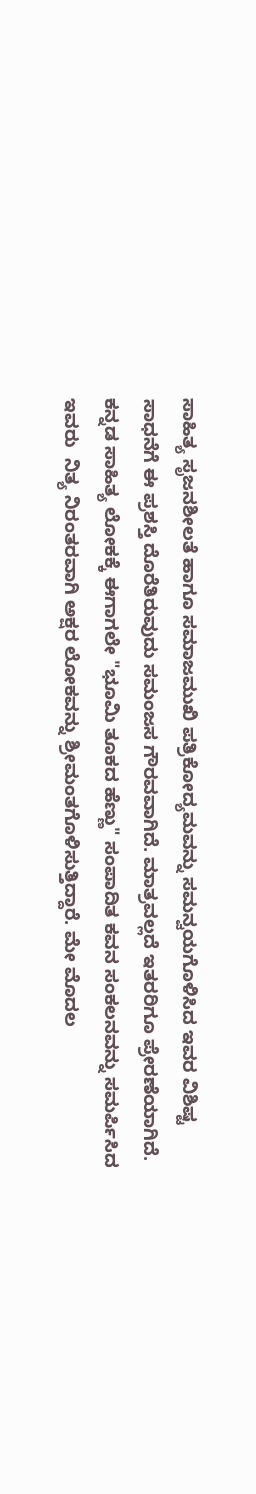ಸಾಹಿತ್ಯ ಸೃಜನಶೀಲತೆ ಹಾಗೂ ಸಮಾಜಮುಖಿ ಪತ್ರಿಕೋದ್ಯಮವನ್ನು ಸಮನ್ವಯಗೊಳಿಸಿದ ಇವರ ವಿಶಿಷ್ಟ ಸಾಧನೆಗೆ ಈ ಪ್ರಶಸ್ತಿ ದೊರೆತಿರುವುದು ಸಮಂಜಸ ಗೌರವವಾಗಿದೆ. ಮಾತ್ರವಲ್ಲದೆ ಇತರರಿಗೂ ಪ್ರೇರಣೆಯಾಗಿದೆ. ಕನ್ನಡ ಸಾಹಿತ್ಯ ಲೋಕಕ್ಕೆ ಈಗಾಗಲೇ "ಭೂಮಿ ತೂಕದ ಹೆಣ್ಣು" ಸಂಪಾದಿತ ಕವನ ಸಂಕಲನವನ್ನು ಸಮರ್ಪಿಸಿದ ಇವರು  ನಿತ್ಯ ನಿರಂತರವಾಗಿ ಅಕ್ಷರ ಲೋಕವನ್ನು ಶ್ರೀಮಂತಗೊಳಿಸುತ್ತಿದ್ದಾರೆ. ಮೇ ಮೊದಲ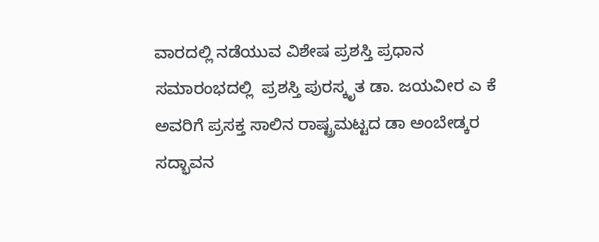ವಾರದಲ್ಲಿ ನಡೆಯುವ ವಿಶೇಷ ಪ್ರಶಸ್ತಿ ಪ್ರಧಾನ ಸಮಾರಂಭದಲ್ಲಿ  ಪ್ರಶಸ್ತಿ ಪುರಸ್ಕೃತ ಡಾ. ಜಯವೀರ ಎ ಕೆ ಅವರಿಗೆ ಪ್ರಸಕ್ತ ಸಾಲಿನ ರಾಷ್ಟ್ರಮಟ್ಟದ ಡಾ ಅಂಬೇಡ್ಕರ ಸದ್ಭಾವನ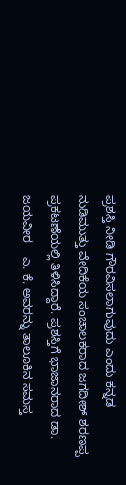ಪ್ರಶಸ್ತಿ ನೀಡಿ ಗೌರವಿಸಲಾಗುವುದು ಎಂದು ಕನ್ನಡ ನುಡಿಮುತ್ತು ವೇದಿಕೆಯ ಸಂಚಾಲಕರಾದ ಜಗದೀಶ್ ಶರಣಪ್ಪ ಪ್ರಕಟಣೆಯಲ್ಲಿ ತಿಳಿಸಿದ್ದಾರೆ. ಪ್ರಶಸ್ತಿಗೆ ಭಾಜಾನರಾದ ಡಾ. ಜಯವೀರ    ಎ. ಕೆ. ಅವರನ್ನು ತಾಲೂಕಿನ ಸಮಸ್ತ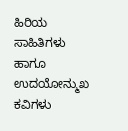ಹಿರಿಯ ಸಾಹಿತಿಗಳು ಹಾಗೂ ಉದಯೋನ್ಮುಖ ಕವಿಗಳು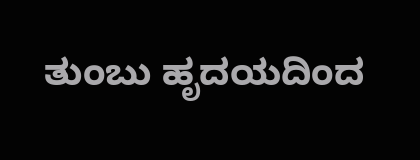ತುಂಬು ಹೃದಯದಿಂದ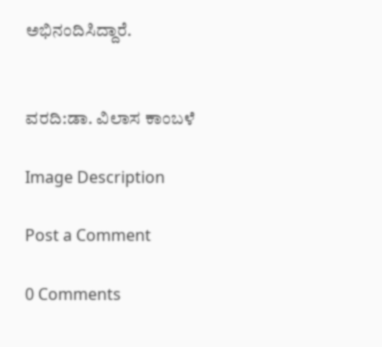ಅಭಿನಂದಿಸಿದ್ದಾರೆ.


ವರದಿ:ಡಾ. ವಿಲಾಸ ಕಾಂಬಳೆ

Image Description

Post a Comment

0 Comments